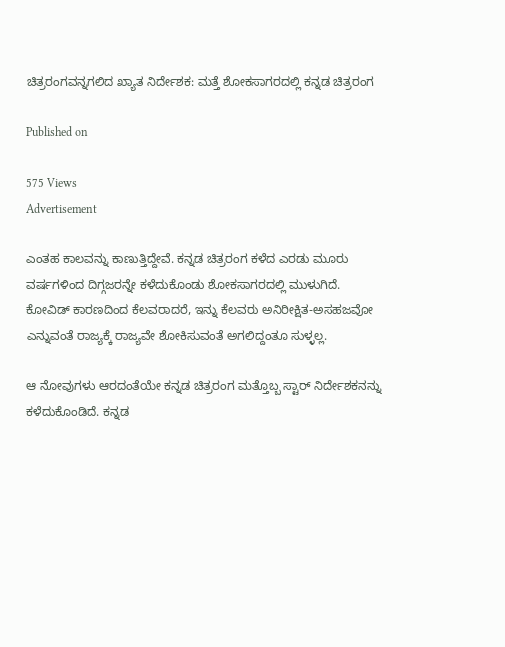ಚಿತ್ರರಂಗವನ್ನಗಲಿದ ಖ್ಯಾತ ನಿರ್ದೇಶಕ: ಮತ್ತೆ ಶೋಕಸಾಗರದಲ್ಲಿ ಕನ್ನಡ ಚಿತ್ರರಂಗ

Published on

575 Views
Advertisement

ಎಂತಹ ಕಾಲವನ್ನು ಕಾಣುತ್ತಿದ್ದೇವೆ. ಕನ್ನಡ ಚಿತ್ರರಂಗ ಕಳೆದ ಎರಡು ಮೂರು ವರ್ಷಗಳಿಂದ ದಿಗ್ಗಜರನ್ನೇ ಕಳೆದುಕೊಂಡು ಶೋಕಸಾಗರದಲ್ಲಿ ಮುಳುಗಿದೆ. ಕೋವಿಡ್ ಕಾರಣದಿಂದ ಕೆಲವರಾದರೆ, ಇನ್ನು ಕೆಲವರು ಅನಿರೀಕ್ಷಿತ-ಅಸಹಜವೋ ಎನ್ನುವಂತೆ ರಾಜ್ಯಕ್ಕೆ ರಾಜ್ಯವೇ ಶೋಕಿಸುವಂತೆ ಅಗಲಿದ್ದಂತೂ ಸುಳ್ಳಲ್ಲ.

ಆ ನೋವುಗಳು ಆರದಂತೆಯೇ ಕನ್ನಡ ಚಿತ್ರರಂಗ ಮತ್ತೊಬ್ಬ ಸ್ಟಾರ್ ನಿರ್ದೇಶಕನನ್ನು ಕಳೆದುಕೊಂಡಿದೆ. ಕನ್ನಡ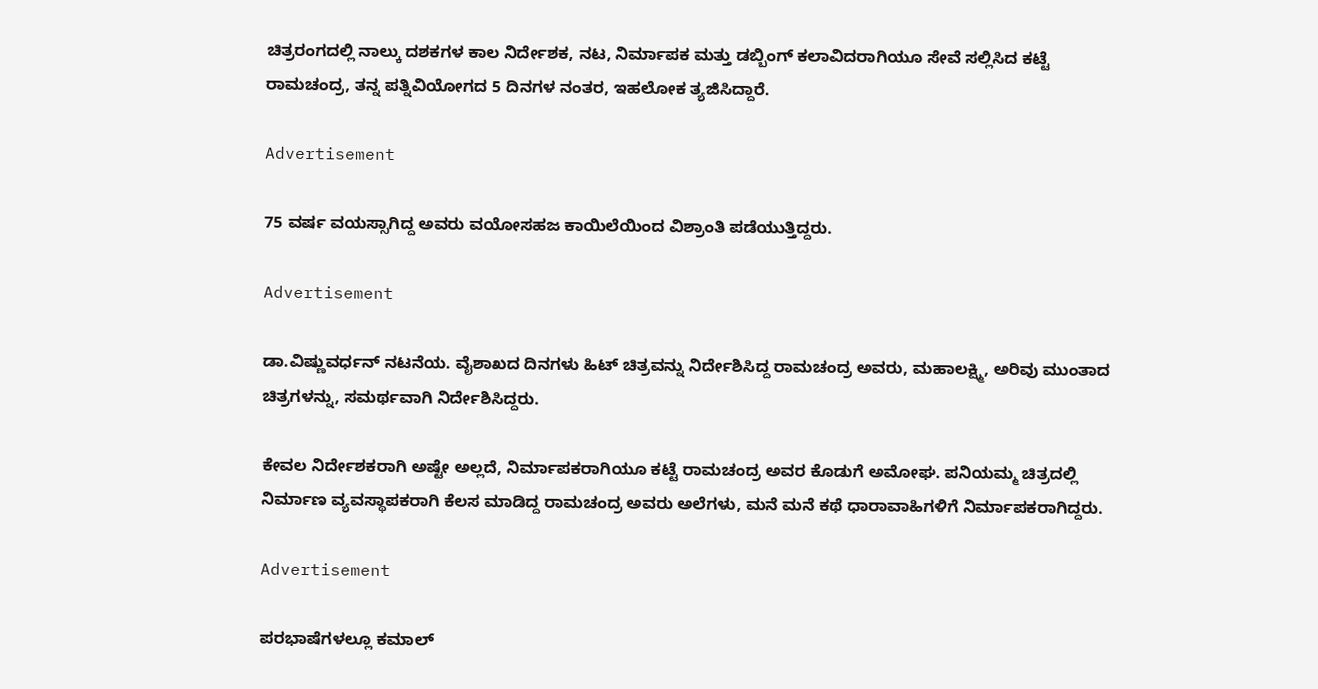ಚಿತ್ರರಂಗದಲ್ಲಿ ನಾಲ್ಕು ದಶಕಗಳ ಕಾಲ ನಿರ್ದೇಶಕ, ನಟ, ನಿರ್ಮಾಪಕ ಮತ್ತು ಡಬ್ಬಿಂಗ್ ಕಲಾವಿದರಾಗಿಯೂ ಸೇವೆ ಸಲ್ಲಿಸಿದ ಕಟ್ಟೆ ರಾಮಚಂದ್ರ, ತನ್ನ ಪತ್ನಿವಿಯೋಗದ 5 ದಿನಗಳ ನಂತರ, ಇಹಲೋಕ ತ್ಯಜಿಸಿದ್ದಾರೆ.

Advertisement

75 ವರ್ಷ ವಯಸ್ಸಾಗಿದ್ದ ಅವರು ವಯೋಸಹಜ ಕಾಯಿಲೆಯಿಂದ ವಿಶ್ರಾಂತಿ ಪಡೆಯುತ್ತಿದ್ದರು.

Advertisement

ಡಾ.ವಿಷ್ಣುವರ್ಧನ್ ನಟನೆಯ. ವೈಶಾಖದ ದಿನಗಳು ಹಿಟ್ ಚಿತ್ರವನ್ನು ನಿರ್ದೇಶಿಸಿದ್ದ ರಾಮಚಂದ್ರ ಅವರು, ಮಹಾಲಕ್ಷ್ಮಿ, ಅರಿವು ಮುಂತಾದ ಚಿತ್ರಗಳನ್ನು, ಸಮರ್ಥವಾಗಿ ನಿರ್ದೇಶಿಸಿದ್ದರು.

ಕೇವಲ ನಿರ್ದೇಶಕರಾಗಿ ಅಷ್ಟೇ ಅಲ್ಲದೆ, ನಿರ್ಮಾಪಕರಾಗಿಯೂ ಕಟ್ಟೆ ರಾಮಚಂದ್ರ ಅವರ ಕೊಡುಗೆ ಅಮೋಘ. ಪನಿಯಮ್ಮ ಚಿತ್ರದಲ್ಲಿ ನಿರ್ಮಾಣ ವ್ಯವಸ್ಥಾಪಕರಾಗಿ ಕೆಲಸ ಮಾಡಿದ್ದ ರಾಮಚಂದ್ರ ಅವರು ಅಲೆಗಳು, ಮನೆ ಮನೆ ಕಥೆ ಧಾರಾವಾಹಿಗಳಿಗೆ ನಿರ್ಮಾಪಕರಾಗಿದ್ದರು.

Advertisement

ಪರಭಾಷೆಗಳಲ್ಲೂ ಕಮಾಲ್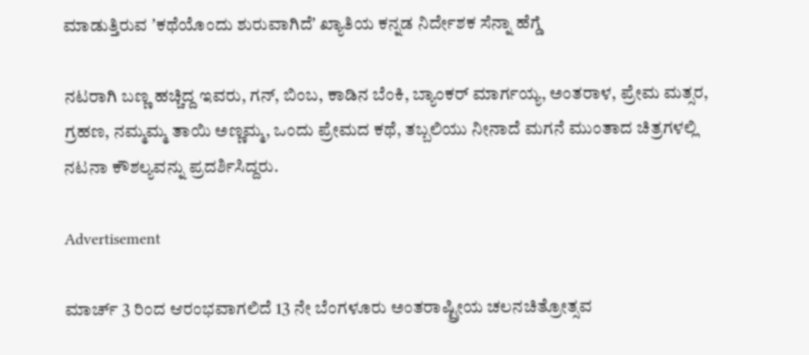ಮಾಡುತ್ತಿರುವ ʼಕಥೆಯೊಂದು ಶುರುವಾಗಿದೆʼ ಖ್ಯಾತಿಯ ಕನ್ನಡ ನಿರ್ದೇಶಕ ಸೆನ್ನಾ ಹೆಗ್ಡೆ

ನಟರಾಗಿ ಬಣ್ಣ ಹಚ್ಚಿದ್ದ ಇವರು, ಗನ್, ಬಿಂಬ, ಕಾಡಿನ ಬೆಂಕಿ, ಬ್ಯಾಂಕರ್ ಮಾರ್ಗಯ್ಯ, ಅಂತರಾಳ, ಪ್ರೇಮ ಮತ್ಸರ, ಗ್ರಹಣ, ನಮ್ಮಮ್ಮ ತಾಯಿ ಅಣ್ಣಮ್ಮ, ಒಂದು ಪ್ರೇಮದ ಕಥೆ, ತಬ್ಬಲಿಯು ನೀನಾದೆ ಮಗನೆ ಮುಂತಾದ ಚಿತ್ರಗಳಲ್ಲಿ ನಟನಾ ಕೌಶಲ್ಯವನ್ನು ಪ್ರದರ್ಶಿಸಿದ್ದರು.

Advertisement

ಮಾರ್ಚ್ 3 ರಿಂದ ಆರಂಭವಾಗಲಿದೆ 13 ನೇ ಬೆಂಗಳೂರು ಅಂತರಾಷ್ಟ್ರೀಯ ಚಲನಚಿತ್ರೋತ್ಸವ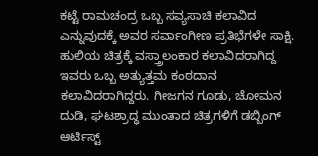ಕಟ್ಟೆ ರಾಮಚಂದ್ರ ಒಬ್ಬ ಸವ್ಯಸಾಚಿ ಕಲಾವಿದ ಎನ್ನುವುದಕ್ಕೆ ಅವರ ಸರ್ವಾಂಗೀಣ ಪ್ರತಿಭೆಗಳೇ ಸಾಕ್ಷಿ. ಹುಲಿಯ ‍ಚಿತ್ರಕ್ಕೆ ವಸ್ತ್ರಾಲಂಕಾರ ಕಲಾವಿದರಾಗಿದ್ದ ಇವರು ಒಬ್ಬ ಅತ್ಯುತ್ತಮ ಕಂಠದಾನ ಕಲಾವಿದರಾಗಿದ್ದರು. ಗೀಜಗನ‌ ಗೂಡು, ಚೋಮನ ದುಡಿ, ಘಟಶ್ರಾದ್ಧ ಮುಂತಾದ ಚಿತ್ರಗಳಿಗೆ ಡಬ್ಬಿಂಗ್ ಆರ್ಟಿಸ್ಟ್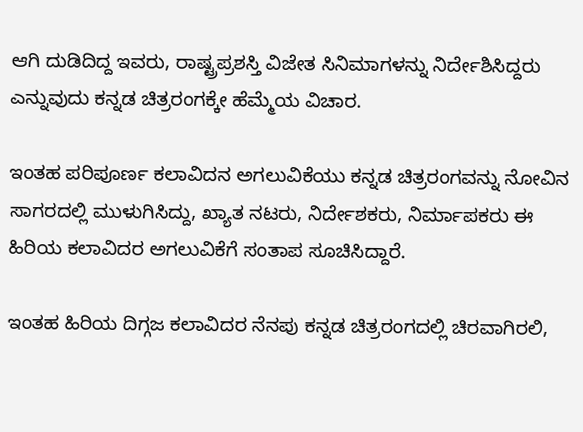ಆಗಿ ದುಡಿದಿದ್ದ ಇವರು, ರಾಷ್ಟ್ರಪ್ರಶಸ್ತಿ ವಿಜೇತ ಸಿನಿಮಾಗಳನ್ನು ನಿರ್ದೇಶಿಸಿದ್ದರು ಎನ್ನುವುದು ಕನ್ನಡ ಚಿತ್ರರಂಗಕ್ಕೇ ಹೆಮ್ಮೆಯ ವಿಚಾರ.

ಇಂತಹ ಪರಿಪೂರ್ಣ ಕಲಾವಿದನ ಅಗಲುವಿಕೆಯು ಕನ್ನಡ ಚಿತ್ರರಂಗವನ್ನು ನೋವಿನ ಸಾಗರದಲ್ಲಿ ಮುಳುಗಿಸಿದ್ದು, ಖ್ಯಾತ ನಟರು, ನಿರ್ದೇಶಕರು, ನಿರ್ಮಾಪಕರು ಈ ಹಿರಿಯ ಕಲಾವಿದರ ಅಗಲುವಿಕೆಗೆ ಸಂತಾಪ ಸೂಚಿಸಿದ್ದಾರೆ.

ಇಂತಹ ಹಿರಿಯ ದಿಗ್ಗಜ ಕಲಾವಿದರ ನೆನಪು ಕನ್ನಡ ಚಿತ್ರರಂಗದಲ್ಲಿ ಚಿರವಾಗಿರಲಿ,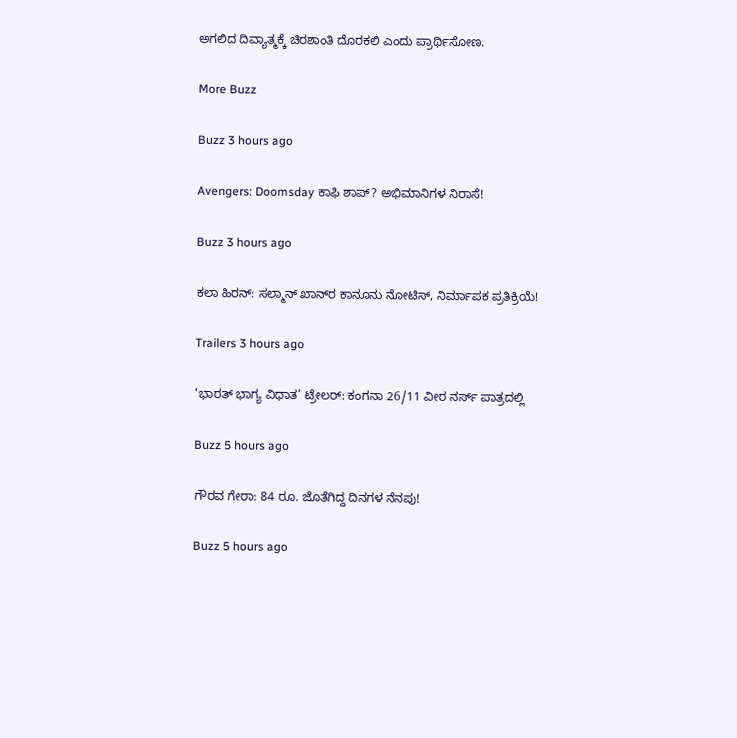ಅಗಲಿದ ದಿವ್ಯಾತ್ಮಕ್ಕೆ ಚಿರಶಾಂತಿ ದೊರಕಲಿ ಎಂದು ಪ್ರಾರ್ಥಿಸೋಣ.

More Buzz

Buzz 3 hours ago

Avengers: Doomsday ಕಾಫಿ ಶಾಪ್? ಅಭಿಮಾನಿಗಳ ನಿರಾಸೆ!

Buzz 3 hours ago

ಕಲಾ ಹಿರನ್: ಸಲ್ಮಾನ್ ಖಾನ್‌ರ ಕಾನೂನು ನೋಟಿಸ್, ನಿರ್ಮಾಪಕ ಪ್ರತಿಕ್ರಿಯೆ!

Trailers 3 hours ago

‘ಭಾರತ್ ಭಾಗ್ಯ ವಿಧಾತ’ ಟ್ರೇಲರ್: ಕಂಗನಾ 26/11 ವೀರ ನರ್ಸ್ ಪಾತ್ರದಲ್ಲಿ

Buzz 5 hours ago

ಗೌರವ ಗೇರಾ: 84 ರೂ. ಜೊತೆಗಿದ್ದ ದಿನಗಳ ನೆನಪು!

Buzz 5 hours ago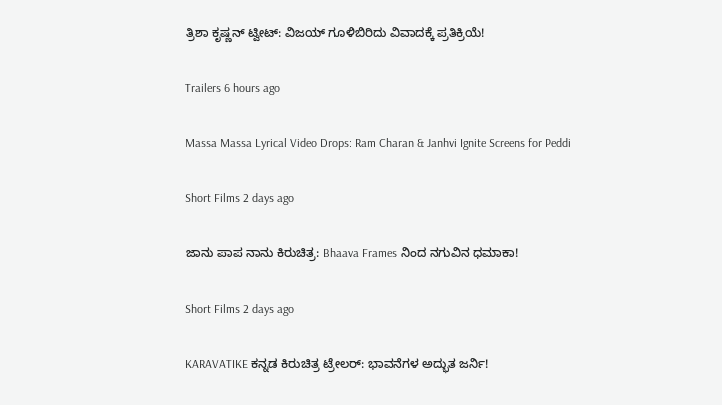ತ್ರಿಶಾ ಕೃಷ್ಣನ್ ಟ್ವೀಟ್: ವಿಜಯ್‌ ಗೂಳಿಬಿರಿದು ವಿವಾದಕ್ಕೆ ಪ್ರತಿಕ್ರಿಯೆ!

Trailers 6 hours ago

Massa Massa Lyrical Video Drops: Ram Charan & Janhvi Ignite Screens for Peddi

Short Films 2 days ago

ಜಾನು ಪಾಪ ನಾನು ಕಿರುಚಿತ್ರ: Bhaava Frames ನಿಂದ ನಗುವಿನ ಧಮಾಕಾ!

Short Films 2 days ago

KARAVATIKE ಕನ್ನಡ ಕಿರುಚಿತ್ರ ಟ್ರೇಲರ್: ಭಾವನೆಗಳ ಅದ್ಭುತ ಜರ್ನಿ!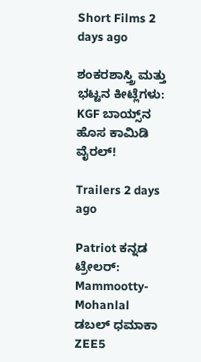Short Films 2 days ago

ಶಂಕರಶಾಸ್ತ್ರಿ ಮತ್ತು ಭಟ್ಟನ ಕೀಟ್ಲೆಗಳು: KGF ಬಾಯ್ಸ್‌ನ ಹೊಸ ಕಾಮಿಡಿ ವೈರಲ್!

Trailers 2 days ago

Patriot ಕನ್ನಡ ಟ್ರೇಲರ್: Mammootty-Mohanlal ಡಬಲ್ ಧಮಾಕಾ ZEE5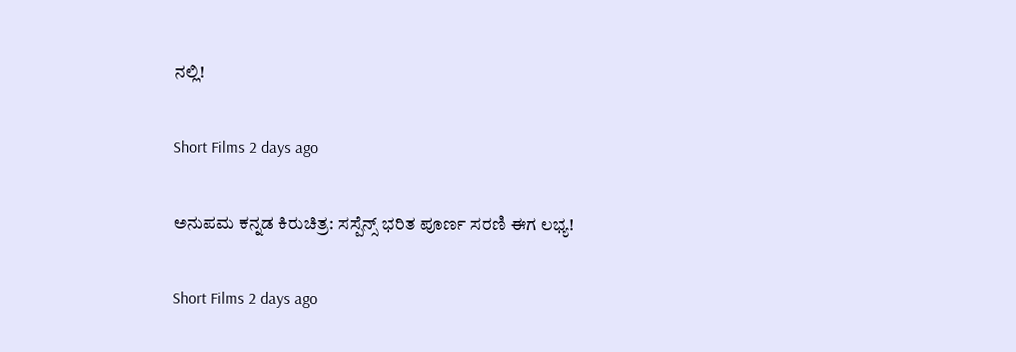ನಲ್ಲಿ!

Short Films 2 days ago

ಅನುಪಮ ಕನ್ನಡ ಕಿರುಚಿತ್ರ: ಸಸ್ಪೆನ್ಸ್ ಭರಿತ ಪೂರ್ಣ ಸರಣಿ ಈಗ ಲಭ್ಯ!

Short Films 2 days ago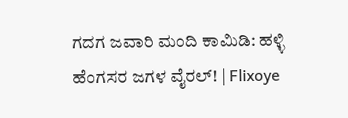ಗದಗ ಜವಾರಿ ಮಂದಿ ಕಾಮಿಡಿ: ಹಳ್ಳಿ ಹೆಂಗಸರ ಜಗಳ ವೈರಲ್! | Flixoye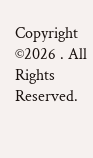Copyright ©2026 . All Rights Reserved.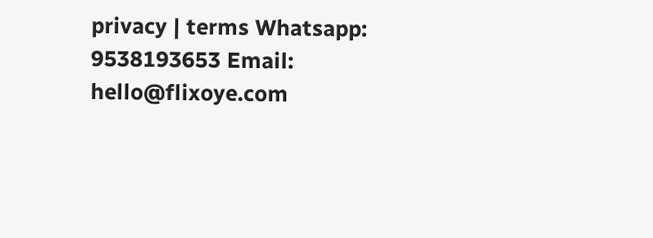privacy | terms Whatsapp: 9538193653 Email: hello@flixoye.com